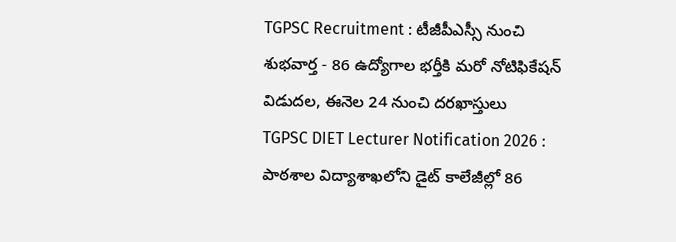TGPSC Recruitment : టీజీపీఎస్సీ నుంచి శుభవార్త - 86 ఉద్యోగాల భర్తీకి మరో నోటిఫికేషన్ విడుదల, ఈనెల 24 నుంచి దరఖాస్తులు
TGPSC DIET Lecturer Notification 2026 : పాఠశాల విద్యాశాఖలోని డైట్ కాలేజీల్లో 86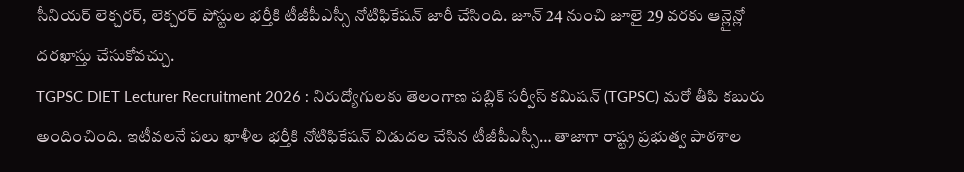సీనియర్ లెక్చరర్, లెక్చరర్ పోస్టుల భర్తీకి టీజీపీఎస్సీ నోటిఫికేషన్ జారీ చేసింది. జూన్ 24 నుంచి జూలై 29 వరకు ఆన్లైన్లో దరఖాస్తు చేసుకోవచ్చు.
TGPSC DIET Lecturer Recruitment 2026 : నిరుద్యోగులకు తెలంగాణ పబ్లిక్ సర్వీస్ కమిషన్ (TGPSC) మరో తీపి కబురు అందించింది. ఇటీవలనే పలు ఖాళీల భర్తీకి నోటిఫికేషన్ విడుదల చేసిన టీజీపీఎస్సీ… తాజాగా రాష్ట్ర ప్రభుత్వ పాఠశాల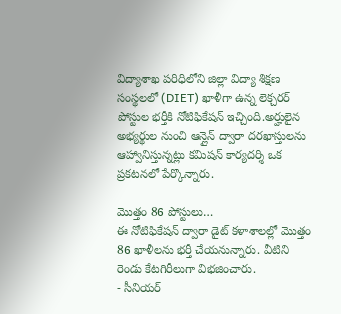విద్యాశాఖ పరిధిలోని జిల్లా విద్యా శిక్షణ సంస్థలలో (DIET) ఖాళీగా ఉన్న లెక్చరర్ పోస్టుల భర్తీకి నోటిఫికేషన్ ఇచ్చింది.అర్హులైన అభ్యర్థుల నుంచి ఆన్లైన్ ద్వారా దరఖాస్తులను ఆహ్వానిస్తున్నట్లు కమిషన్ కార్యదర్శి ఒక ప్రకటనలో పేర్కొన్నారు.

మొత్తం 86 పోస్టులు…
ఈ నోటిఫికేషన్ ద్వారా డైట్ కళాశాలల్లో మొత్తం 86 ఖాళీలను భర్తీ చేయనున్నారు. వీటిని రెండు కేటగిరీలుగా విభజించారు.
- సీనియర్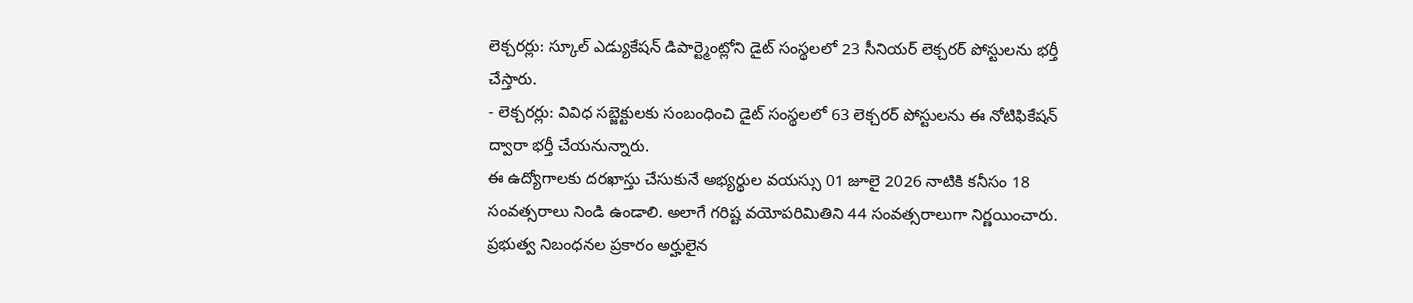లెక్చరర్లు: స్కూల్ ఎడ్యుకేషన్ డిపార్ట్మెంట్లోని డైట్ సంస్థలలో 23 సీనియర్ లెక్చరర్ పోస్టులను భర్తీ చేస్తారు.
- లెక్చరర్లు: వివిధ సబ్జెక్టులకు సంబంధించి డైట్ సంస్థలలో 63 లెక్చరర్ పోస్టులను ఈ నోటిఫికేషన్ ద్వారా భర్తీ చేయనున్నారు.
ఈ ఉద్యోగాలకు దరఖాస్తు చేసుకునే అభ్యర్థుల వయస్సు 01 జూలై 2026 నాటికి కనీసం 18 సంవత్సరాలు నిండి ఉండాలి. అలాగే గరిష్ట వయోపరిమితిని 44 సంవత్సరాలుగా నిర్ణయించారు. ప్రభుత్వ నిబంధనల ప్రకారం అర్హులైన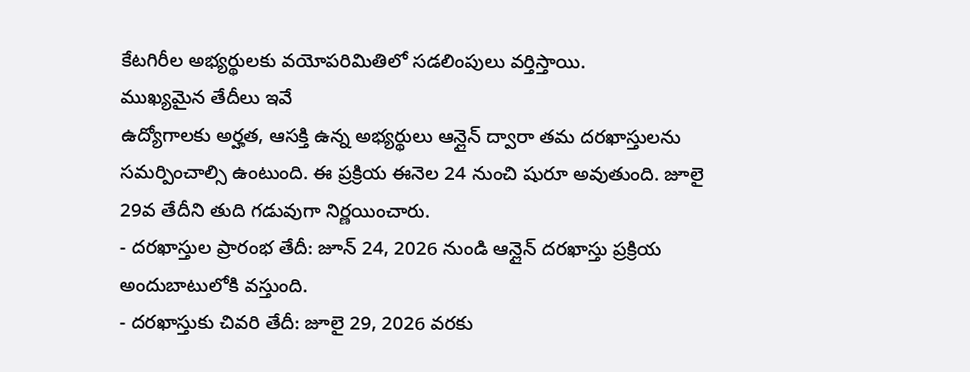కేటగిరీల అభ్యర్థులకు వయోపరిమితిలో సడలింపులు వర్తిస్తాయి.
ముఖ్యమైన తేదీలు ఇవే
ఉద్యోగాలకు అర్హత, ఆసక్తి ఉన్న అభ్యర్థులు ఆన్లైన్ ద్వారా తమ దరఖాస్తులను సమర్పించాల్సి ఉంటుంది. ఈ ప్రక్రియ ఈనెల 24 నుంచి షురూ అవుతుంది. జూలై 29వ తేదీని తుది గడువుగా నిర్ణయించారు.
- దరఖాస్తుల ప్రారంభ తేదీ: జూన్ 24, 2026 నుండి ఆన్లైన్ దరఖాస్తు ప్రక్రియ అందుబాటులోకి వస్తుంది.
- దరఖాస్తుకు చివరి తేదీ: జూలై 29, 2026 వరకు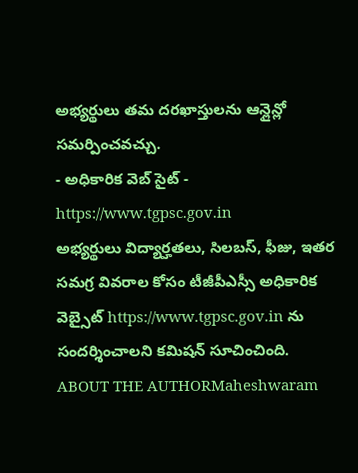అభ్యర్థులు తమ దరఖాస్తులను ఆన్లైన్లో సమర్పించవచ్చు.
- అధికారిక వెబ్ సైట్ - https://www.tgpsc.gov.in
అభ్యర్థులు విద్యార్హతలు, సిలబస్, ఫీజు, ఇతర సమగ్ర వివరాల కోసం టీజీపీఎస్సీ అధికారిక వెబ్సైట్ https://www.tgpsc.gov.in ను సందర్శించాలని కమిషన్ సూచించింది.
ABOUT THE AUTHORMaheshwaram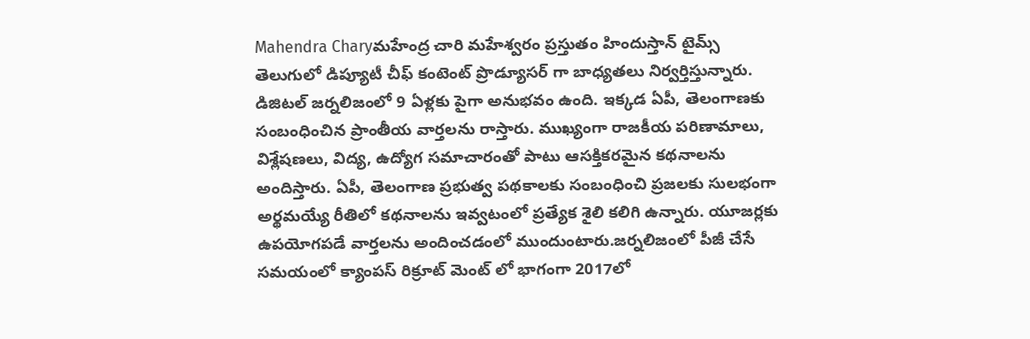Mahendra Charyమహేంద్ర చారి మహేశ్వరం ప్రస్తుతం హిందుస్తాన్ టైమ్స్ తెలుగులో డిప్యూటీ చీఫ్ కంటెంట్ ప్రొడ్యూసర్ గా బాధ్యతలు నిర్వర్తిస్తున్నారు. డిజిటల్ జర్నలిజంలో 9 ఏళ్లకు పైగా అనుభవం ఉంది. ఇక్కడ ఏపీ, తెలంగాణకు సంబంధించిన ప్రాంతీయ వార్తలను రాస్తారు. ముఖ్యంగా రాజకీయ పరిణామాలు, విశ్లేషణలు, విద్య, ఉద్యోగ సమాచారంతో పాటు ఆసక్తికరమైన కథనాలను అందిస్తారు. ఏపీ, తెలంగాణ ప్రభుత్వ పథకాలకు సంబంధించి ప్రజలకు సులభంగా అర్థమయ్యే రీతిలో కథనాలను ఇవ్వటంలో ప్రత్యేక శైలి కలిగి ఉన్నారు. యూజర్లకు ఉపయోగపడే వార్తలను అందించడంలో ముందుంటారు.జర్నలిజంలో పీజీ చేసే సమయంలో క్యాంపస్ రిక్రూట్ మెంట్ లో భాగంగా 2017లో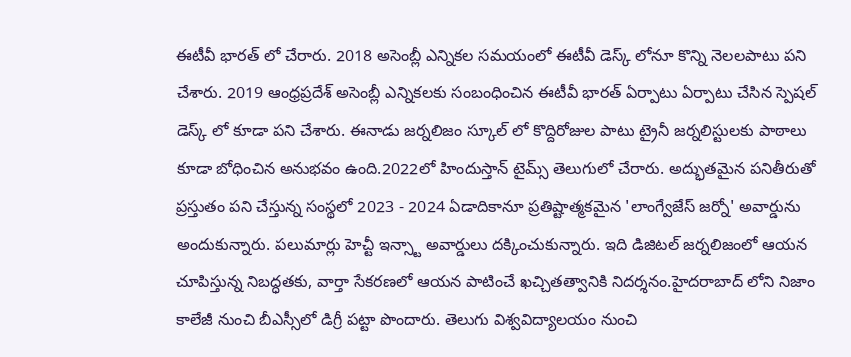ఈటీవీ భారత్ లో చేరారు. 2018 అసెంబ్లీ ఎన్నికల సమయంలో ఈటీవీ డెస్క్ లోనూ కొన్ని నెలలపాటు పని చేశారు. 2019 ఆంధ్రప్రదేశ్ అసెంబ్లీ ఎన్నికలకు సంబంధించిన ఈటీవీ భారత్ ఏర్పాటు ఏర్పాటు చేసిన స్పెషల్ డెస్క్ లో కూడా పని చేశారు. ఈనాడు జర్నలిజం స్కూల్ లో కొద్దిరోజుల పాటు ట్రైనీ జర్నలిస్టులకు పాఠాలు కూడా బోధించిన అనుభవం ఉంది.2022లో హిందుస్తాన్ టైమ్స్ తెలుగులో చేరారు. అద్భుతమైన పనితీరుతో ప్రస్తుతం పని చేస్తున్న సంస్థలో 2023 - 2024 ఏడాదికానూ ప్రతిష్టాత్మకమైన 'లాంగ్వేజేస్ జర్నో' అవార్డును అందుకున్నారు. పలుమార్లు హెచ్టీ ఇన్స్టా అవార్డులు దక్కించుకున్నారు. ఇది డిజిటల్ జర్నలిజంలో ఆయన చూపిస్తున్న నిబద్ధతకు, వార్తా సేకరణలో ఆయన పాటించే ఖచ్చితత్వానికి నిదర్శనం.హైదరాబాద్ లోని నిజాం కాలేజీ నుంచి బీఎస్సీలో డిగ్రీ పట్టా పొందారు. తెలుగు విశ్వవిద్యాలయం నుంచి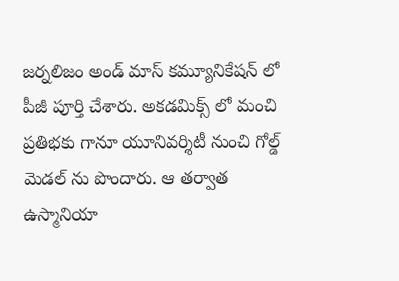జర్నలిజం అండ్ మాస్ కమ్యూనికేషన్ లో పీజీ పూర్తి చేశారు. అకడమిక్స్ లో మంచి ప్రతిభకు గానూ యూనివర్శిటీ నుంచి గోల్డ్ మెడల్ ను పొందారు. ఆ తర్వాత ఉస్మానియా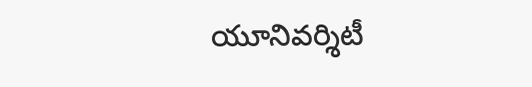యూనివర్శిటీ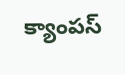క్యాంపస్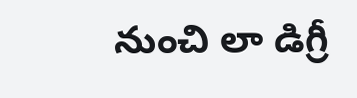నుంచి లా డిగ్రీ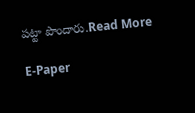పట్టా పొందారు.Read More

E-Paper